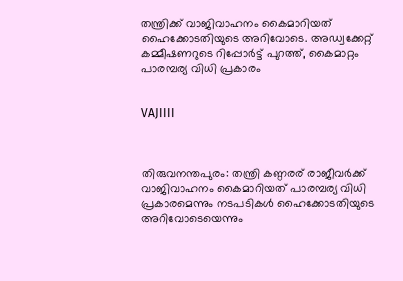തന്ത്രിക്ക് വാജിവാഹനം കൈമാറിയത് ഹൈക്കോടതിയുടെ അറിവോടെ. അഡ്വക്കേറ്റ് കമ്മീഷണറുടെ റിപ്പോര്‍ട്ട് പുറത്ത്, കൈമാറ്റം പാരമ്പര്യ വിധി പ്രകാരം


VAJIIII



തിരുവനന്തപുരം: തന്ത്രി കണ്ഠരര് രാജീവര്‍ക്ക് വാജിവാഹനം കൈമാറിയത് പാരമ്പര്യ വിധി പ്രകാരമെന്നും നടപടികള്‍ ഹൈക്കോടതിയുടെ അറിവോടെയെന്നും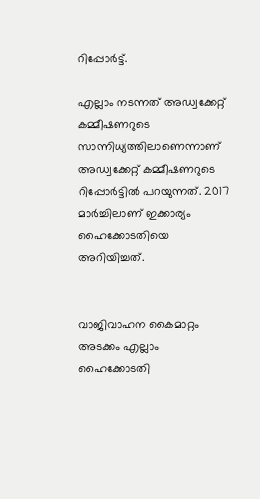റിപ്പോര്‍ട്ട്.

എല്ലാം നടന്നത് അഡ്വക്കേറ്റ് കമ്മീഷണറുടെ സാന്നിധ്യത്തിലാണെന്നാണ് അഡ്വക്കേറ്റ് കമ്മീഷണറുടെ റിപ്പോര്‍ട്ടില്‍ പറയുന്നത്. 2017 മാര്‍ച്ചിലാണ് ഇക്കാര്യം ഹൈക്കോടതിയെ അറിയിച്ചത്.


വാജിവാഹന കൈമാറ്റം അടക്കം എല്ലാം ഹൈക്കോടതി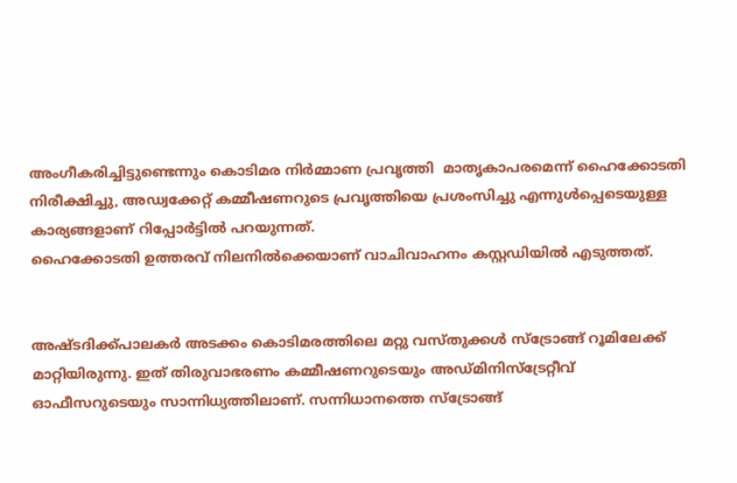അംഗീകരിച്ചിട്ടുണ്ടെന്നും കൊടിമര നിര്‍മ്മാണ പ്രവൃത്തി  മാതൃകാപരമെന്ന് ഹൈക്കോടതി നിരീക്ഷിച്ചു, അഡ്വക്കേറ്റ് കമ്മീഷണറുടെ പ്രവൃത്തിയെ പ്രശംസിച്ചു എന്നുള്‍പ്പെടെയുള്ള കാര്യങ്ങളാണ് റിപ്പോര്‍ട്ടില്‍ പറയുന്നത്.
ഹൈക്കോടതി ഉത്തരവ് നിലനില്‍ക്കെയാണ് വാചിവാഹനം കസ്റ്റഡിയില്‍ എടുത്തത്.


അഷ്ടദിക്ക്പാലകര്‍ അടക്കം കൊടിമരത്തിലെ മറ്റു വസ്തുക്കള്‍ സ്‌ട്രോങ്ങ് റൂമിലേക്ക് മാറ്റിയിരുന്നു. ഇത് തിരുവാഭരണം കമ്മീഷണറുടെയും അഡ്മിനിസ്‌ട്രേറ്റീവ് ഓഫീസറുടെയും സാന്നിധ്യത്തിലാണ്. സന്നിധാനത്തെ സ്‌ട്രോങ്ങ്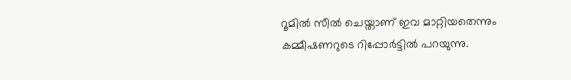റൂമില്‍ സീല്‍ ചെയ്താണ് ഇവ മാറ്റിയതെന്നും കമ്മീഷണറുടെ റിപ്പോര്‍ട്ടില്‍ പറയുന്നു.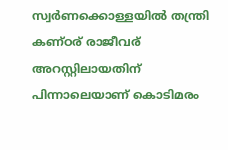സ്വര്‍ണക്കൊള്ളയില്‍ തന്ത്രി കണ്ഠര് രാജീവര് അറസ്റ്റിലായതിന് പിന്നാലെയാണ് കൊടിമരം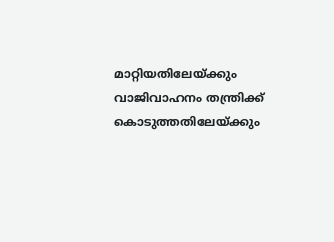മാറ്റിയതിലേയ്ക്കും  വാജിവാഹനം തന്ത്രിക്ക് കൊടുത്തതിലേയ്ക്കും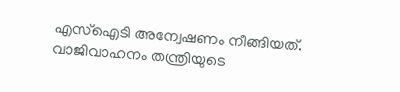എസ്‌ഐടി അന്വേഷണം നീങ്ങിയത്. വാജിവാഹനം തന്ത്രിയുടെ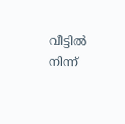വീട്ടില്‍ നിന്ന്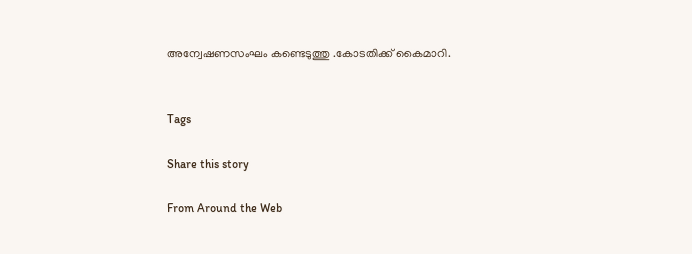അന്വേഷണസംഘം കണ്ടെടുത്തു .കോടതിക്ക് കൈമാറി.


Tags

Share this story

From Around the Web